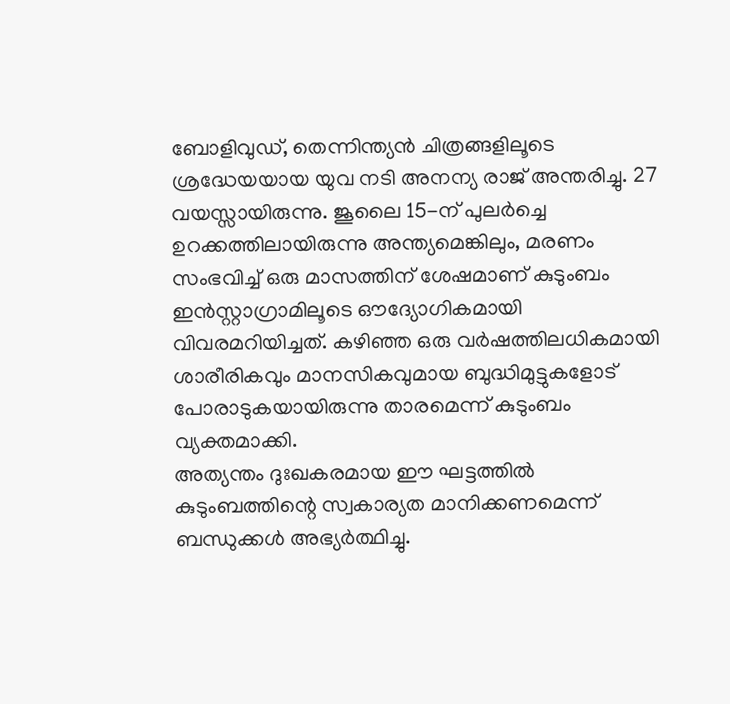ബോളിവുഡ്, തെന്നിന്ത്യൻ ചിത്രങ്ങളിലൂടെ ശ്രദ്ധേയയായ യുവ നടി അനന്യ രാജ് അന്തരിച്ചു. 27 വയസ്സായിരുന്നു. ജൂലൈ 15-ന് പുലർച്ചെ ഉറക്കത്തിലായിരുന്നു അന്ത്യമെങ്കിലും, മരണം സംഭവിച്ച് ഒരു മാസത്തിന് ശേഷമാണ് കുടുംബം ഇൻസ്റ്റാഗ്രാമിലൂടെ ഔദ്യോഗികമായി വിവരമറിയിച്ചത്. കഴിഞ്ഞ ഒരു വർഷത്തിലധികമായി ശാരീരികവും മാനസികവുമായ ബുദ്ധിമുട്ടുകളോട് പോരാടുകയായിരുന്നു താരമെന്ന് കുടുംബം വ്യക്തമാക്കി.
അത്യന്തം ദുഃഖകരമായ ഈ ഘട്ടത്തിൽ കുടുംബത്തിന്റെ സ്വകാര്യത മാനിക്കണമെന്ന് ബന്ധുക്കൾ അഭ്യർത്ഥിച്ചു.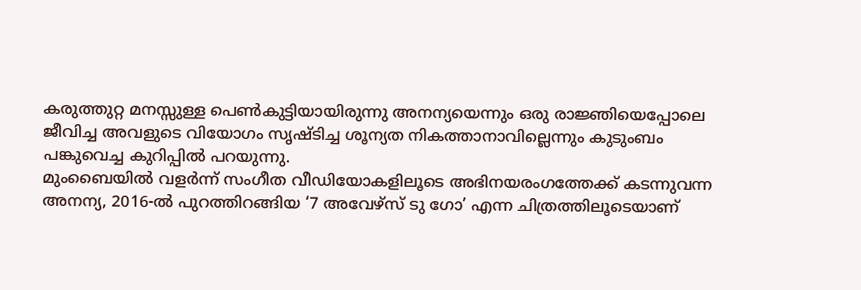കരുത്തുറ്റ മനസ്സുള്ള പെൺകുട്ടിയായിരുന്നു അനന്യയെന്നും ഒരു രാജ്ഞിയെപ്പോലെ ജീവിച്ച അവളുടെ വിയോഗം സൃഷ്ടിച്ച ശൂന്യത നികത്താനാവില്ലെന്നും കുടുംബം പങ്കുവെച്ച കുറിപ്പിൽ പറയുന്നു.
മുംബൈയിൽ വളർന്ന് സംഗീത വീഡിയോകളിലൂടെ അഭിനയരംഗത്തേക്ക് കടന്നുവന്ന അനന്യ, 2016-ൽ പുറത്തിറങ്ങിയ ‘7 അവേഴ്സ് ടു ഗോ’ എന്ന ചിത്രത്തിലൂടെയാണ്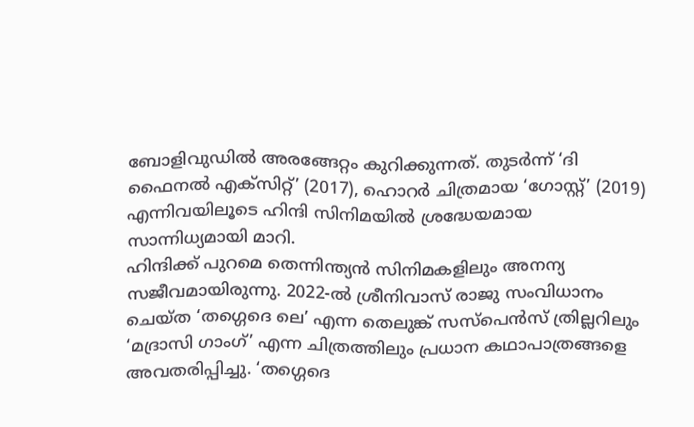ബോളിവുഡിൽ അരങ്ങേറ്റം കുറിക്കുന്നത്. തുടർന്ന് ‘ദി ഫൈനൽ എക്സിറ്റ്’ (2017), ഹൊറർ ചിത്രമായ ‘ഗോസ്റ്റ്’ (2019) എന്നിവയിലൂടെ ഹിന്ദി സിനിമയിൽ ശ്രദ്ധേയമായ സാന്നിധ്യമായി മാറി.
ഹിന്ദിക്ക് പുറമെ തെന്നിന്ത്യൻ സിനിമകളിലും അനന്യ സജീവമായിരുന്നു. 2022-ൽ ശ്രീനിവാസ് രാജു സംവിധാനം ചെയ്ത ‘തഗ്ഗെദെ ലെ’ എന്ന തെലുങ്ക് സസ്പെൻസ് ത്രില്ലറിലും ‘മദ്രാസി ഗാംഗ്’ എന്ന ചിത്രത്തിലും പ്രധാന കഥാപാത്രങ്ങളെ അവതരിപ്പിച്ചു. ‘തഗ്ഗെദെ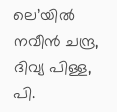ലെ’യിൽ നവീൻ ചന്ദ്ര, ദിവ്യ പിള്ള, പി.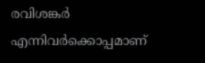രവിശങ്കർ എന്നിവർക്കൊപ്പമാണ്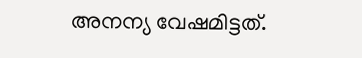അനന്യ വേഷമിട്ടത്.